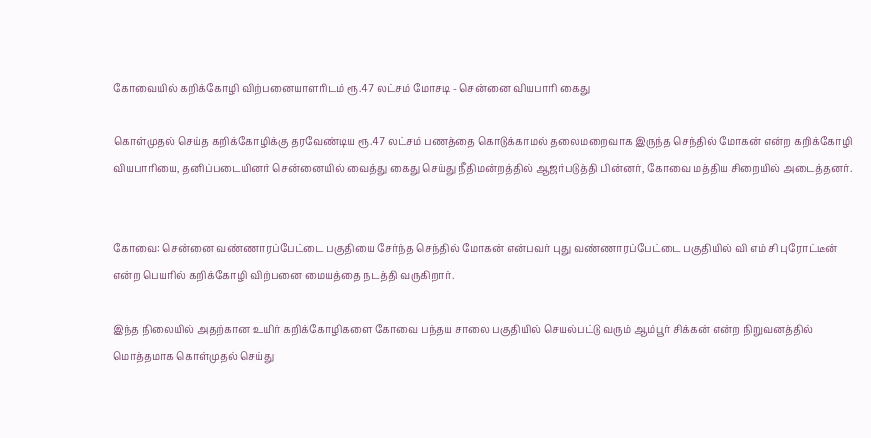கோவையில் கறிக்கோழி விற்பனையாளரிடம் ரூ.47 லட்சம் மோசடி - சென்னை வியபாரி கைது

கொள்முதல் செய்த கறிக்கோழிக்கு தரவேண்டிய ரூ.47 லட்சம் பணத்தை கொடுக்காமல் தலைமறைவாக இருந்த செந்தில் மோகன் என்ற கறிக்கோழி வியபாரியை, தனிப்படையினர் சென்னையில் வைத்து கைது செய்து நீதிமன்றத்தில் ஆஜர்படுத்தி பின்னர், கோவை மத்திய சிறையில் அடைத்தனர்.


கோவை: சென்னை வண்ணாரப்பேட்டை பகுதியை சேர்ந்த செந்தில் மோகன் என்பவர் புது வண்ணாரப்பேட்டை பகுதியில் வி எம் சி புரோட்டீன் என்ற பெயரில் கறிக்கோழி விற்பனை மையத்தை நடத்தி வருகிறார்.

இந்த நிலையில் அதற்கான உயிர் கறிக்கோழிகளை கோவை பந்தய சாலை பகுதியில் செயல்பட்டு வரும் ஆம்பூர் சிக்கன் என்ற நிறுவனத்தில் மொத்தமாக கொள்முதல் செய்து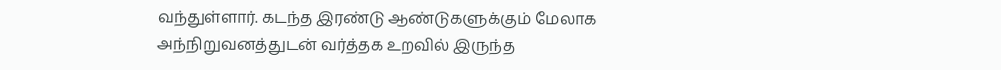வந்துள்ளார். கடந்த இரண்டு ஆண்டுகளுக்கும் மேலாக அந்நிறுவனத்துடன் வர்த்தக உறவில் இருந்த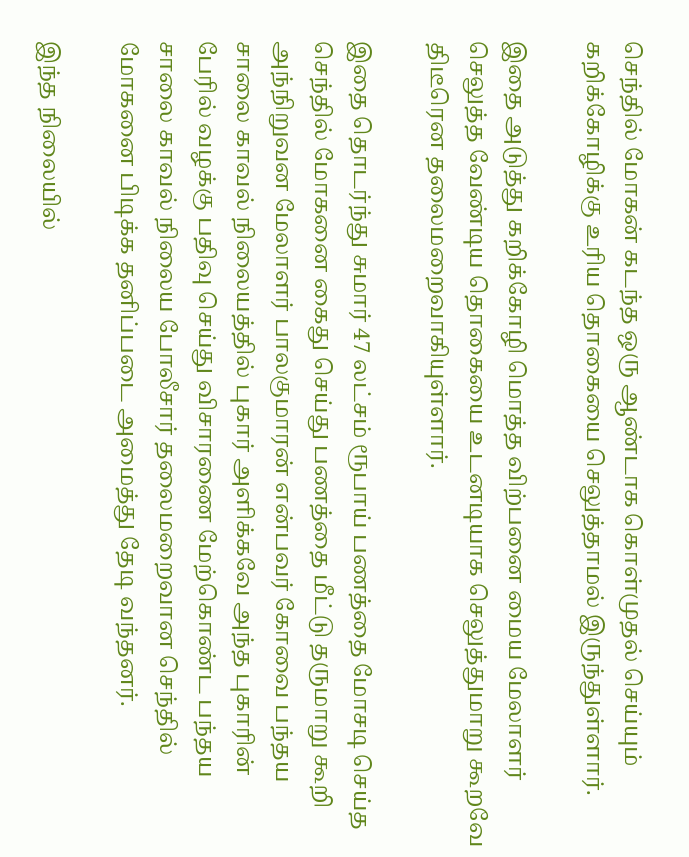செந்தில் மோகன் கடந்த ஒரு ஆண்டாக கொள்முதல் செய்யும் கறிக்கோழிக்கு உரிய தொகையை செலுத்தாமல் இருந்துள்ளார்.

இதை அடுத்து கறிக்கோழி மொத்த விற்பனை மைய மேலாளர் செலுத்த வேண்டிய தொகையை உடனடியாக செலுத்துமாறு கூறவே திடீரென தலைமறைவாகியுள்ளார்.

இதை தொடர்ந்து சுமார் 47 லட்சம் ரூபாய் பணத்தை மோசடி செய்த செந்தில் மோகனை கைது செய்து பணத்தை மீட்டு தருமாறு கூறி அந்நிறுவன மேலாளர் பாலகுமாரன் என்பவர் கோவை பந்தய சாலை காவல் நிலையத்தில் புகார் அளிக்கவே அந்த புகாரின் பேரில் வழக்கு பதிவு செய்து விசாரணை மேற்கொண்ட பந்தய சாலை காவல் நிலைய போலீசார் தலைமறைவான செந்தில் மோகனை பிடிக்க தனிப்படை அமைத்து தேடி வந்தனர்.

இந்த நிலையில்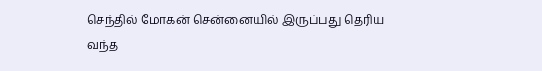செந்தில் மோகன் சென்னையில் இருப்பது தெரிய வந்த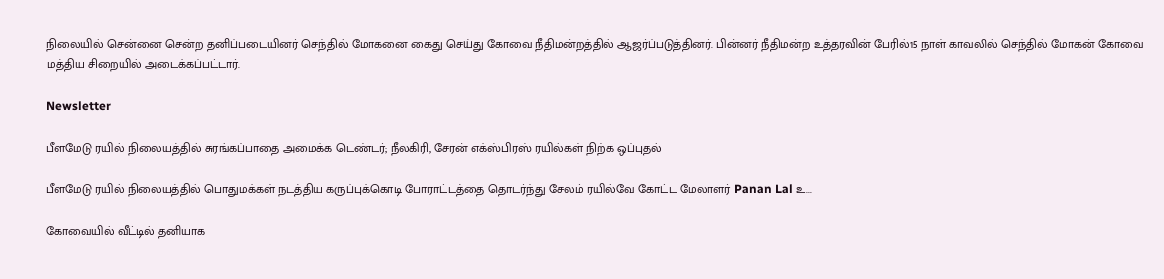நிலையில் சென்னை சென்ற தனிப்படையினர் செந்தில் மோகனை கைது செய்து கோவை நீதிமன்றத்தில் ஆஜர்ப்படுத்தினர். பின்னர் நீதிமன்ற உத்தரவின் பேரில்15 நாள் காவலில் செந்தில் மோகன் கோவை மத்திய சிறையில் அடைக்கப்பட்டார்.

Newsletter

பீளமேடு ரயில் நிலையத்தில் சுரங்கப்பாதை அமைக்க டெண்டர்; நீலகிரி, சேரன் எக்ஸ்பிரஸ் ரயில்கள் நிற்க ஒப்புதல்

பீளமேடு ரயில் நிலையத்தில் பொதுமக்கள் நடத்திய கருப்புக்கொடி போராட்டத்தை தொடர்ந்து சேலம் ரயில்வே கோட்ட மேலாளர் Panan Lal உ...

கோவையில் வீட்டில் தனியாக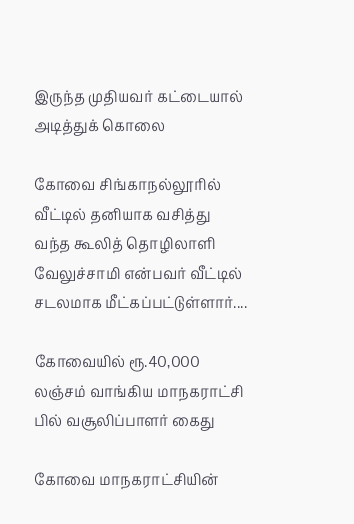இருந்த முதியவர் கட்டையால் அடித்துக் கொலை

கோவை சிங்காநல்லூரில் வீட்டில் தனியாக வசித்து வந்த கூலித் தொழிலாளி வேலுச்சாமி என்பவர் வீட்டில் சடலமாக மீட்கப்பட்டுள்ளார்....

கோவையில் ரூ.40,000 லஞ்சம் வாங்கிய மாநகராட்சி பில் வசூலிப்பாளர் கைது

கோவை மாநகராட்சியின்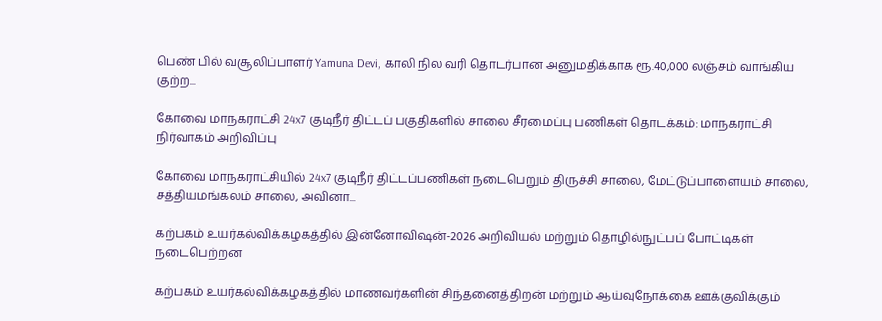பெண் பில் வசூலிப்பாளர் Yamuna Devi, காலி நில வரி தொடர்பான அனுமதிக்காக ரூ.40,000 லஞ்சம் வாங்கிய குற்ற...

கோவை மாநகராட்சி 24x7 குடிநீர் திட்டப் பகுதிகளில் சாலை சீரமைப்பு பணிகள் தொடக்கம்: மாநகராட்சி நிர்வாகம் அறிவிப்பு

கோவை மாநகராட்சியில் 24x7 குடிநீர் திட்டப்பணிகள் நடைபெறும் திருச்சி சாலை, மேட்டுப்பாளையம் சாலை, சத்தியமங்கலம் சாலை, அவினா...

கற்பகம் உயர்கல்விக்கழகத்தில் இன்னோவிஷன்-2026 அறிவியல் மற்றும் தொழில்நுட்பப் போட்டிகள் நடைபெற்றன

கற்பகம் உயர்கல்விக்கழகத்தில் மாணவர்களின் சிந்தனைத்திறன் மற்றும் ஆய்வுநோக்கை ஊக்குவிக்கும்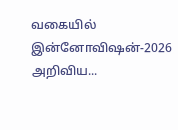வகையில் இன்னோவிஷன்-2026 அறிவிய...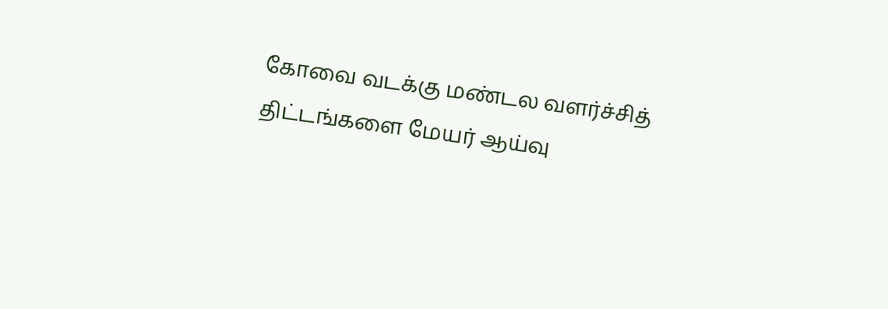கோவை வடக்கு மண்டல வளர்ச்சித் திட்டங்களை மேயர் ஆய்வு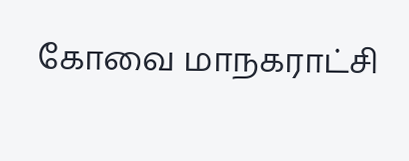கோவை மாநகராட்சி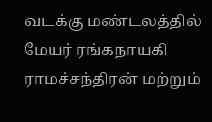வடக்கு மண்டலத்தில் மேயர் ரங்கநாயகி ராமச்சந்திரன் மற்றும்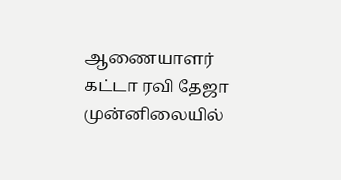ஆணையாளர் கட்டா ரவி தேஜா முன்னிலையில்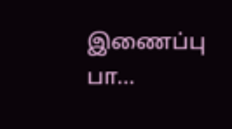இணைப்பு பா...